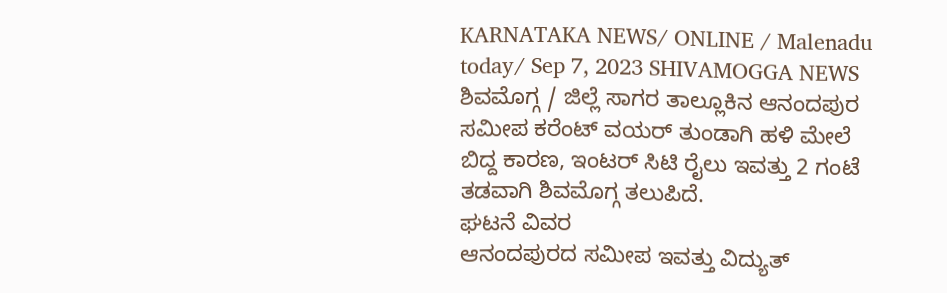KARNATAKA NEWS/ ONLINE / Malenadu today/ Sep 7, 2023 SHIVAMOGGA NEWS
ಶಿವಮೊಗ್ಗ / ಜಿಲ್ಲೆ ಸಾಗರ ತಾಲ್ಲೂಕಿನ ಆನಂದಪುರ ಸಮೀಪ ಕರೆಂಟ್ ವಯರ್ ತುಂಡಾಗಿ ಹಳಿ ಮೇಲೆ ಬಿದ್ದ ಕಾರಣ, ಇಂಟರ್ ಸಿಟಿ ರೈಲು ಇವತ್ತು 2 ಗಂಟೆ ತಡವಾಗಿ ಶಿವಮೊಗ್ಗ ತಲುಪಿದೆ.
ಘಟನೆ ವಿವರ
ಆನಂದಪುರದ ಸಮೀಪ ಇವತ್ತು ವಿದ್ಯುತ್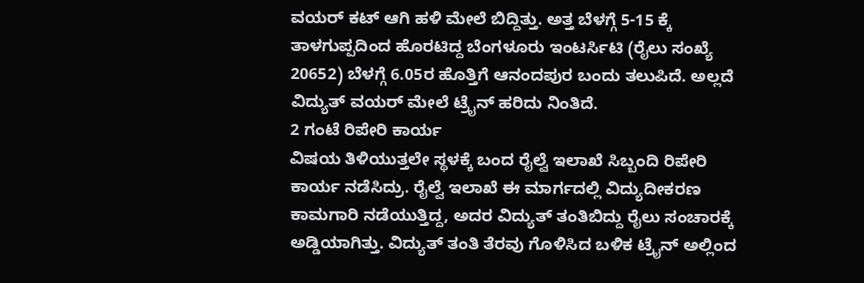ವಯರ್ ಕಟ್ ಆಗಿ ಹಳಿ ಮೇಲೆ ಬಿದ್ದಿತ್ತು. ಅತ್ತ ಬೆಳಗ್ಗೆ 5-15 ಕ್ಕೆ ತಾಳಗುಪ್ಪದಿಂದ ಹೊರಟಿದ್ದ ಬೆಂಗಳೂರು ಇಂಟರ್ಸಿಟಿ (ರೈಲು ಸಂಖ್ಯೆ 20652) ಬೆಳಗ್ಗೆ 6.05ರ ಹೊತ್ತಿಗೆ ಆನಂದಪುರ ಬಂದು ತಲುಪಿದೆ. ಅಲ್ಲದೆ ವಿದ್ಯುತ್ ವಯರ್ ಮೇಲೆ ಟ್ರೈನ್ ಹರಿದು ನಿಂತಿದೆ.
2 ಗಂಟೆ ರಿಪೇರಿ ಕಾರ್ಯ
ವಿಷಯ ತಿಳಿಯುತ್ತಲೇ ಸ್ಥಳಕ್ಕೆ ಬಂದ ರೈಲ್ವೆ ಇಲಾಖೆ ಸಿಬ್ಬಂದಿ ರಿಪೇರಿ ಕಾರ್ಯ ನಡೆಸಿದ್ರು. ರೈಲ್ವೆ ಇಲಾಖೆ ಈ ಮಾರ್ಗದಲ್ಲಿ ವಿದ್ಯುದೀಕರಣ ಕಾಮಗಾರಿ ನಡೆಯುತ್ತಿದ್ದ, ಅದರ ವಿದ್ಯುತ್ ತಂತಿಬಿದ್ದು ರೈಲು ಸಂಚಾರಕ್ಕೆ ಅಡ್ಡಿಯಾಗಿತ್ತು. ವಿದ್ಯುತ್ ತಂತಿ ತೆರವು ಗೊಳಿಸಿದ ಬಳಿಕ ಟ್ರೈನ್ ಅಲ್ಲಿಂದ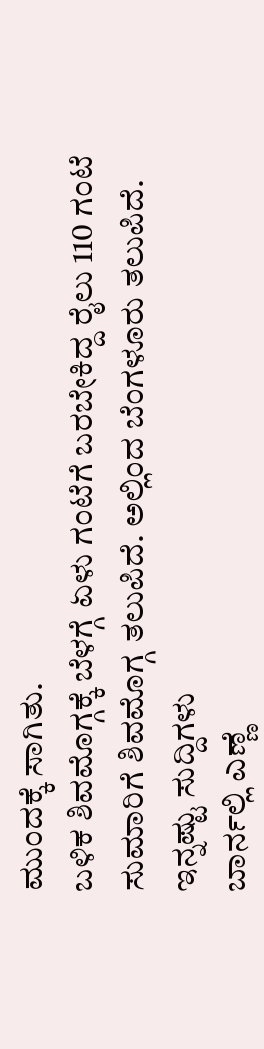ಮುಂದಕ್ಕೆ ಸಾಗಿತು.
ಬಳಿಕ ಶಿವಮೊಗ್ಗಕ್ಕೆ ಬೆಳಗ್ಗೆ ಏಳು ಗಂಟೆಗೆ ಬರಬೇಕಿದ್ದ ರೈಲು 110 ಗಂಟೆ ಸುಮಾರಿಗೆ ಶಿವಮೊಗ್ಗ ತಲುಪಿದೆ. ಅಲ್ಲಿಂದ ಬೆಂಗಳೂರು ತಲುಪಿದೆ.
ಇನ್ನಷ್ಟು ಸುದ್ದಿಗಳು
ಬಾರ್ನಲ್ಲಿ ಎಣ್ಣೆ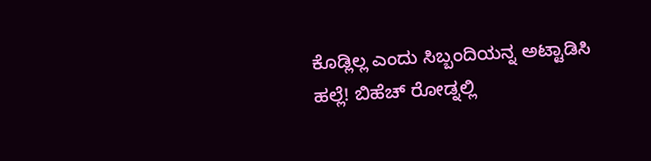ಕೊಡ್ಲಿಲ್ಲ ಎಂದು ಸಿಬ್ಬಂದಿಯನ್ನ ಅಟ್ಟಾಡಿಸಿ ಹಲ್ಲೆ! ಬಿಹೆಚ್ ರೋಡ್ನಲ್ಲಿ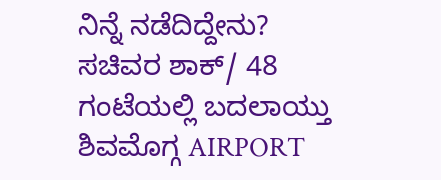ನಿನ್ನೆ ನಡೆದಿದ್ದೇನು?
ಸಚಿವರ ಶಾಕ್/ 48 ಗಂಟೆಯಲ್ಲಿ ಬದಲಾಯ್ತು ಶಿವಮೊಗ್ಗ AIRPORT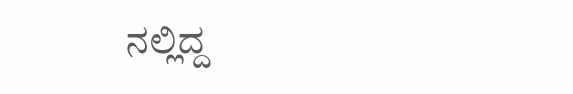ನಲ್ಲಿದ್ದ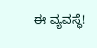ಈ ವ್ಯವಸ್ಥೆ!